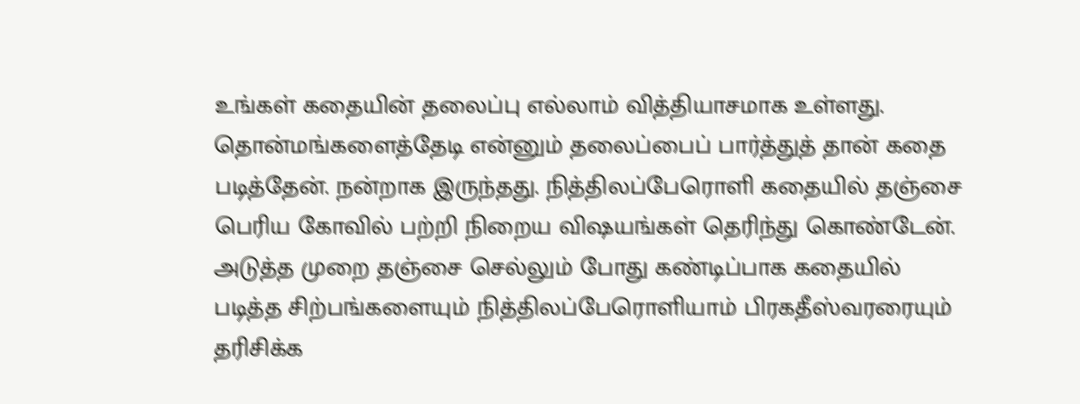உங்கள் கதையின் தலைப்பு எல்லாம் வித்தியாசமாக உள்ளது. தொன்மங்களைத்தேடி என்னும் தலைப்பைப் பார்த்துத் தான் கதை படித்தேன். நன்றாக இருந்தது. நித்திலப்பேரொளி கதையில் தஞ்சை பெரிய கோவில் பற்றி நிறைய விஷயங்கள் தெரிந்து கொண்டேன். அடுத்த முறை தஞ்சை செல்லும் போது கண்டிப்பாக கதையில் படித்த சிற்பங்களையும் நித்திலப்பேரொளியாம் பிரகதீஸ்வரரையும் தரிசிக்க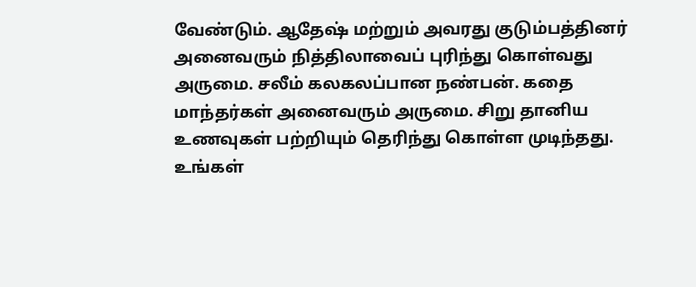வேண்டும். ஆதேஷ் மற்றும் அவரது குடும்பத்தினர் அனைவரும் நித்திலாவைப் புரிந்து கொள்வது அருமை. சலீம் கலகலப்பான நண்பன். கதை மாந்தர்கள் அனைவரும் அருமை. சிறு தானிய உணவுகள் பற்றியும் தெரிந்து கொள்ள முடிந்தது. உங்கள்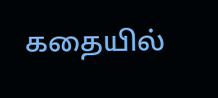கதையில்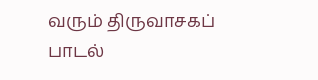வரும் திருவாசகப் பாடல்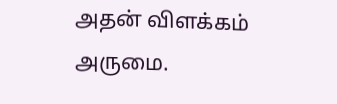அதன் விளக்கம் அருமை.